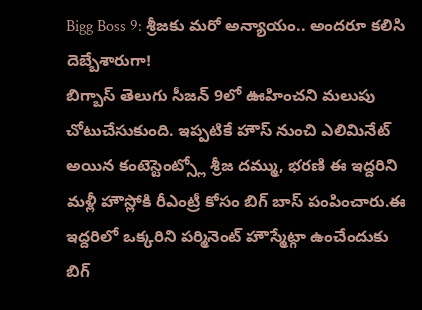Bigg Boss 9: శ్రీజకు మరో అన్యాయం.. అందరూ కలిసి దెబ్బేశారుగా!
బిగ్బాస్ తెలుగు సీజన్ 9లో ఊహించని మలుపు చోటుచేసుకుంది. ఇప్పటికే హౌస్ నుంచి ఎలిమినేట్ అయిన కంటెస్టెంట్స్లో శ్రీజ దమ్ము, భరణి ఈ ఇద్దరిని మళ్లీ హౌస్లోకి రీఎంట్రీ కోసం బిగ్ బాస్ పంపించారు.ఈ ఇద్దరిలో ఒక్కరిని పర్మినెంట్ హౌస్మేట్గా ఉంచేందుకు బిగ్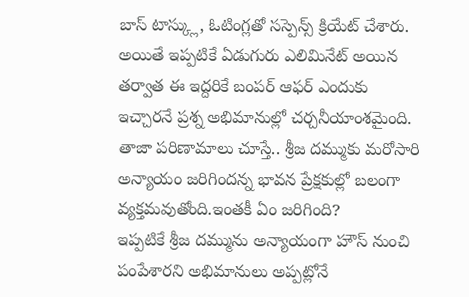బాస్ టాస్క్లు, ఓటింగ్లతో సస్పెన్స్ క్రియేట్ చేశారు. అయితే ఇప్పటికే ఏడుగురు ఎలిమినేట్ అయిన తర్వాత ఈ ఇద్దరికే బంపర్ ఆఫర్ ఎందుకు ఇచ్చారనే ప్రశ్న అభిమానుల్లో చర్చనీయాంశమైంది. తాజా పరిణామాలు చూస్తే.. శ్రీజ దమ్ముకు మరోసారి అన్యాయం జరిగిందన్న భావన ప్రేక్షకుల్లో బలంగా వ్యక్తమవుతోంది.ఇంతకీ ఏం జరిగింది?
ఇప్పటికే శ్రీజ దమ్మును అన్యాయంగా హౌస్ నుంచి పంపేశారని అభిమానులు అప్పట్లోనే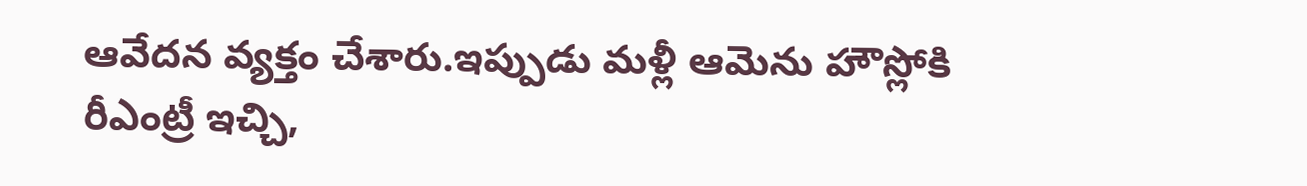ఆవేదన వ్యక్తం చేశారు.ఇప్పుడు మళ్లీ ఆమెను హౌస్లోకి రీఎంట్రీ ఇచ్చి,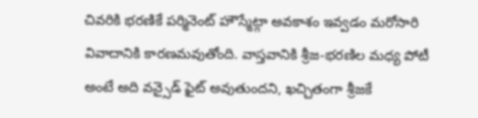చివరికి భరణికే పర్మినెంట్ హౌస్మేట్గా అవకాశం ఇవ్వడం మరోసారి వివాదానికి కారణమవుతోంది. వాస్తవానికి శ్రీజ-భరణిల మధ్య పోటీ అంటే అది వన్సైడ్ ఫైట్ అవుతుందని, ఖచ్చితంగా శ్రీజకే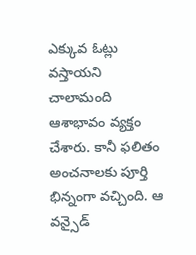ఎక్కువ ఓట్లు వస్తాయని చాలామంది ఆశాభావం వ్యక్తం చేశారు. కానీ ఫలితం అంచనాలకు పూర్తి భిన్నంగా వచ్చింది. ఆ వన్సైడ్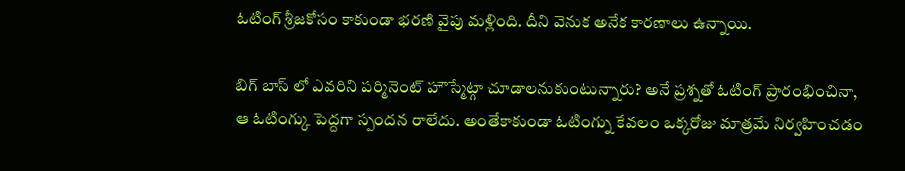ఓటింగ్ శ్రీజకోసం కాకుండా భరణి వైపు మళ్లింది. దీని వెనుక అనేక కారణాలు ఉన్నాయి.

బిగ్ బాస్ లో ఎవరిని పర్మినెంట్ హౌస్మేట్గా చూడాలనుకుంటున్నారు? అనే ప్రశ్నతో ఓటింగ్ ప్రారంభించినా, ఆ ఓటింగ్కు పెద్దగా స్పందన రాలేదు. అంతేకాకుండా ఓటింగ్ను కేవలం ఒక్కరోజు మాత్రమే నిర్వహించడం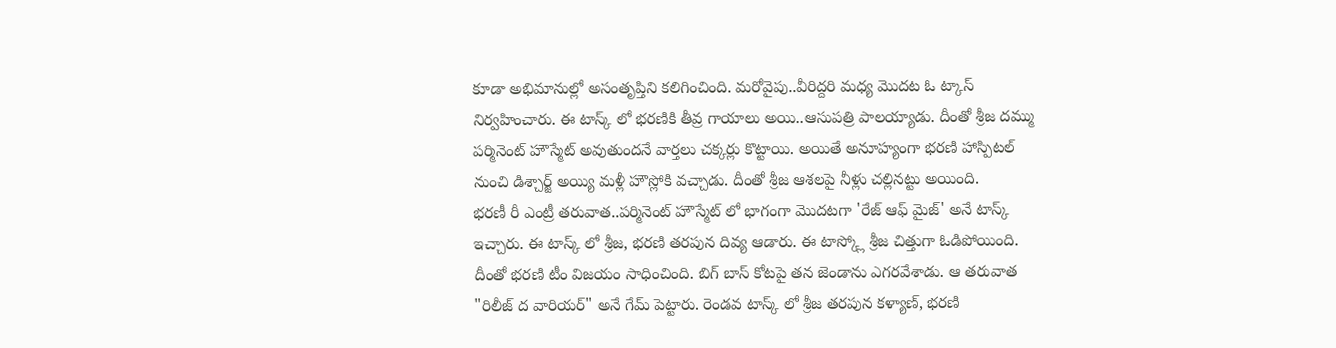కూడా అభిమానుల్లో అసంతృప్తిని కలిగించింది. మరోవైపు..వీరిద్దరి మధ్య మొదట ఓ ట్కాస్ నిర్వహించారు. ఈ టాస్క్ లో భరణికి తీవ్ర గాయాలు అయి..ఆసుపత్రి పాలయ్యాడు. దీంతో శ్రీజ దమ్ము పర్మినెంట్ హౌస్మేట్ అవుతుందనే వార్తలు చక్కర్లు కొట్టాయి. అయితే అనూహ్యంగా భరణి హాస్పిటల్ నుంచి డిశ్చార్జ్ అయ్యి మళ్లీ హౌస్లోకి వచ్చాడు. దీంతో శ్రీజ ఆశలపై నీళ్లు చల్లినట్టు అయింది.
భరణీ రీ ఎంట్రీ తరువాత..పర్మినెంట్ హౌస్మేట్ లో భాగంగా మొదటగా 'రేజ్ ఆఫ్ మైజ్' అనే టాస్క్ ఇచ్చారు. ఈ టాస్క్ లో శ్రీజ, భరణి తరపున దివ్య ఆడారు. ఈ టాస్క్లో శ్రీజ చిత్తుగా ఓడిపోయింది. దీంతో భరణి టీం విజయం సాధించింది. బిగ్ బాస్ కోటపై తన జెండాను ఎగరవేశాడు. ఆ తరువాత "రిలీజ్ ద వారియర్" అనే గేమ్ పెట్టారు. రెండవ టాస్క్ లో శ్రీజ తరపున కళ్యాణ్, భరణి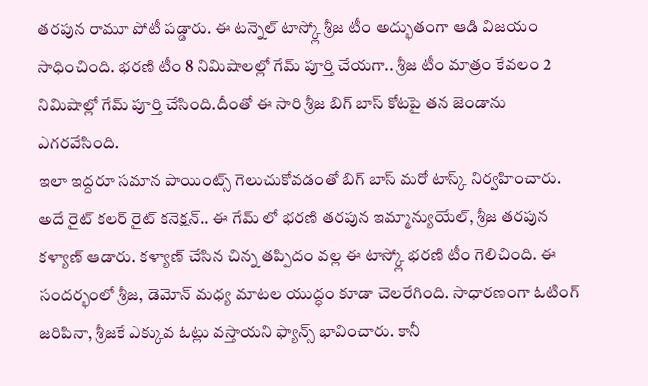తరపున రామూ పోటీ పడ్డారు. ఈ టన్నెల్ టాస్క్లో శ్రీజ టీం అద్భుతంగా ఆడి విజయం సాధించింది. భరణి టీం 8 నిమిషాలల్లో గేమ్ పూర్తి చేయగా.. శ్రీజ టీం మాత్రం కేవలం 2 నిమిషాల్లో గేమ్ పూర్తి చేసింది.దీంతో ఈ సారి శ్రీజ బిగ్ బాస్ కోటపై తన జెండాను ఎగరవేసింది.
ఇలా ఇద్దరూ సమాన పాయింట్స్ గెలుచుకోవడంతో బిగ్ బాస్ మరో టాస్క్ నిర్వహించారు. అదే రైట్ కలర్ రైట్ కనెక్షన్.. ఈ గేమ్ లో భరణి తరపున ఇమ్మాన్యుయేల్, శ్రీజ తరపున కళ్యాణ్ ఆడారు. కళ్యాణ్ చేసిన చిన్న తప్పిదం వల్ల ఈ టాస్క్లో భరణి టీం గెలిచింది. ఈ సందర్భంలో శ్రీజ, డెమోన్ మధ్య మాటల యుద్ధం కూడా చెలరేగింది. సాధారణంగా ఓటింగ్ జరిపినా, శ్రీజకే ఎక్కువ ఓట్లు వస్తాయని ఫ్యాన్స్ భావించారు. కానీ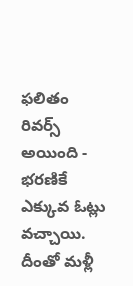ఫలితం రివర్స్ అయింది - భరణికే ఎక్కువ ఓట్లు వచ్చాయి. దీంతో మళ్లీ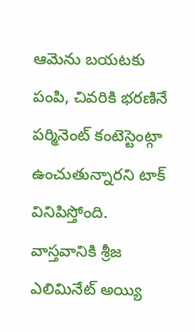ఆమెను బయటకు పంపి, చివరికి భరణినే పర్మినెంట్ కంటెస్టెంట్గా ఉంచుతున్నారని టాక్ వినిపిస్తోంది.
వాస్తవానికి శ్రీజ ఎలిమినేట్ అయ్యి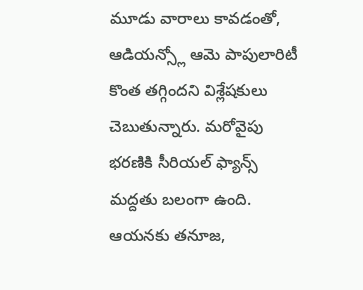మూడు వారాలు కావడంతో, ఆడియన్స్లో ఆమె పాపులారిటీ కొంత తగ్గిందని విశ్లేషకులు చెబుతున్నారు. మరోవైపు భరణికి సీరియల్ ఫ్యాన్స్ మద్దతు బలంగా ఉంది. ఆయనకు తనూజ,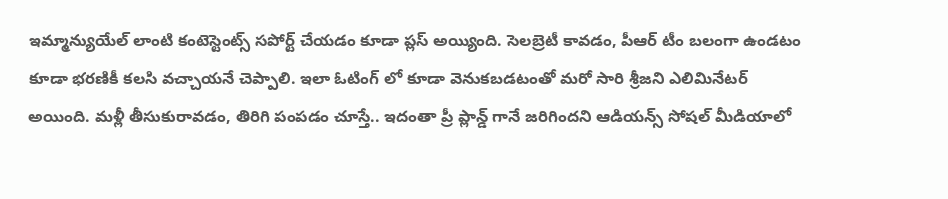ఇమ్మాన్యుయేల్ లాంటి కంటెస్టెంట్స్ సపోర్ట్ చేయడం కూడా ప్లస్ అయ్యింది. సెలబ్రెటీ కావడం, పీఆర్ టీం బలంగా ఉండటం కూడా భరణికీ కలసి వచ్చాయనే చెప్పాలి. ఇలా ఓటింగ్ లో కూడా వెనుకబడటంతో మరో సారి శ్రీజని ఎలిమినేటర్ అయింది. మళ్లీ తీసుకురావడం, తిరిగి పంపడం చూస్తే.. ఇదంతా ప్రీ ప్లాన్డ్ గానే జరిగిందని ఆడియన్స్ సోషల్ మీడియాలో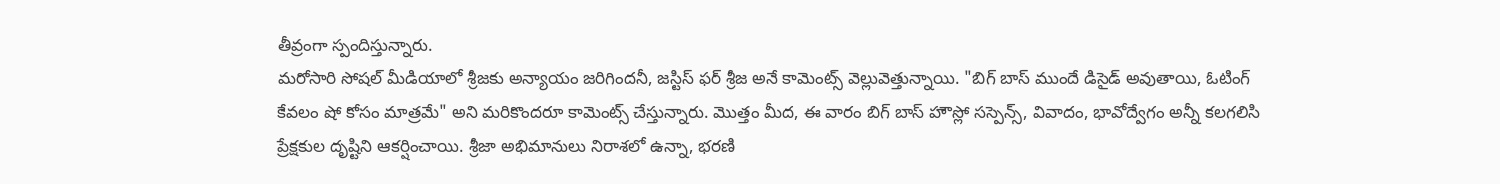తీవ్రంగా స్పందిస్తున్నారు.
మరోసారి సోషల్ మీడియాలో శ్రీజకు అన్యాయం జరిగిందనీ, జస్టిస్ ఫర్ శ్రీజ అనే కామెంట్స్ వెల్లువెత్తున్నాయి. "బిగ్ బాస్ ముందే డిసైడ్ అవుతాయి, ఓటింగ్ కేవలం షో కోసం మాత్రమే" అని మరికొందరూ కామెంట్స్ చేస్తున్నారు. మొత్తం మీద, ఈ వారం బిగ్ బాస్ హౌస్లో సస్పెన్స్, వివాదం, భావోద్వేగం అన్నీ కలగలిసి ప్రేక్షకుల దృష్టిని ఆకర్షించాయి. శ్రీజా అభిమానులు నిరాశలో ఉన్నా, భరణి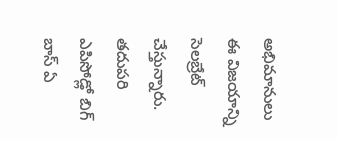అభిమానులు ఈ విజయాన్ని సెలబ్రేట్ చేస్తున్నారు. తదుపరి ఎపిసోడ్లో బిగ్ బాస్ ఏ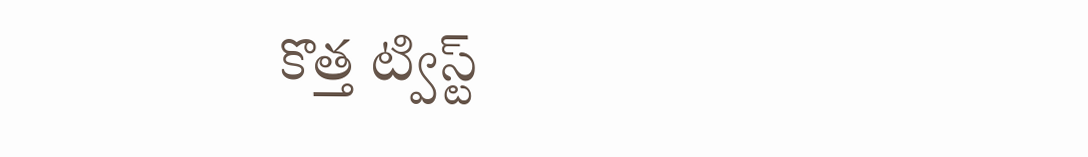కొత్త ట్విస్ట్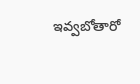ఇవ్వబోతారో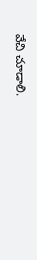వేచి చూడాలి.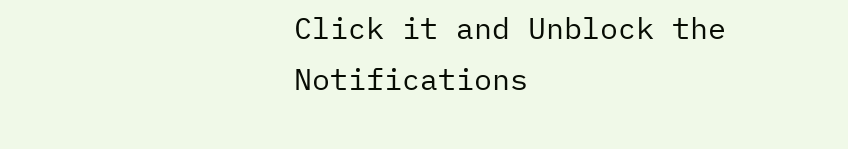Click it and Unblock the Notifications